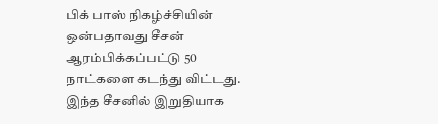பிக் பாஸ் நிகழ்ச்சியின் ஒன்பதாவது சீசன் ஆரம்பிக்கப்பட்டு 50 நாட்களை கடந்து விட்டது. இந்த சீசனில் இறுதியாக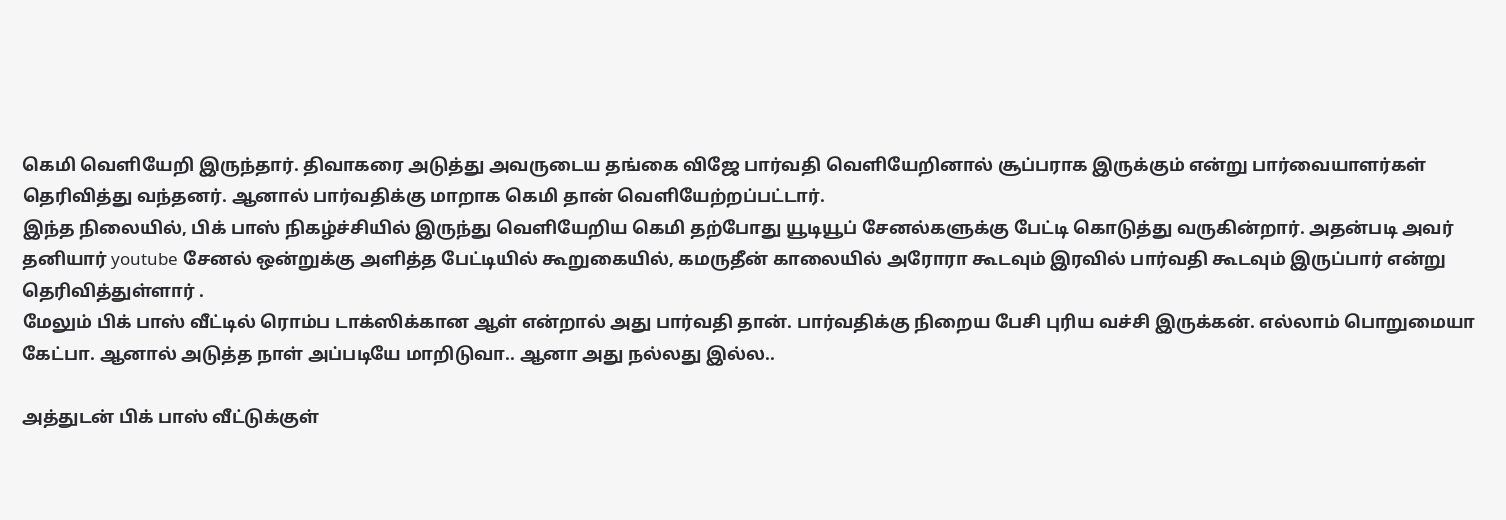கெமி வெளியேறி இருந்தார். திவாகரை அடுத்து அவருடைய தங்கை விஜே பார்வதி வெளியேறினால் சூப்பராக இருக்கும் என்று பார்வையாளர்கள் தெரிவித்து வந்தனர். ஆனால் பார்வதிக்கு மாறாக கெமி தான் வெளியேற்றப்பட்டார்.
இந்த நிலையில், பிக் பாஸ் நிகழ்ச்சியில் இருந்து வெளியேறிய கெமி தற்போது யூடியூப் சேனல்களுக்கு பேட்டி கொடுத்து வருகின்றார். அதன்படி அவர் தனியார் youtube சேனல் ஒன்றுக்கு அளித்த பேட்டியில் கூறுகையில், கமருதீன் காலையில் அரோரா கூடவும் இரவில் பார்வதி கூடவும் இருப்பார் என்று தெரிவித்துள்ளார் .
மேலும் பிக் பாஸ் வீட்டில் ரொம்ப டாக்ஸிக்கான ஆள் என்றால் அது பார்வதி தான். பார்வதிக்கு நிறைய பேசி புரிய வச்சி இருக்கன். எல்லாம் பொறுமையா கேட்பா. ஆனால் அடுத்த நாள் அப்படியே மாறிடுவா.. ஆனா அது நல்லது இல்ல..

அத்துடன் பிக் பாஸ் வீட்டுக்குள்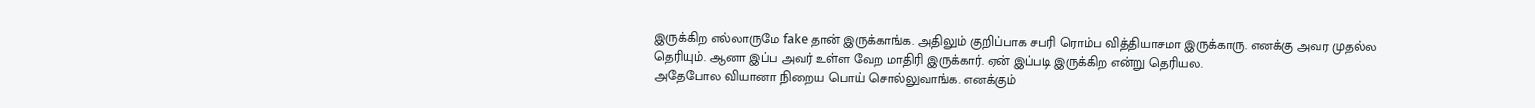இருக்கிற எல்லாருமே fake தான் இருக்காங்க. அதிலும் குறிப்பாக சபரி ரொம்ப வித்தியாசமா இருக்காரு. எனக்கு அவர முதல்ல தெரியும். ஆனா இப்ப அவர் உள்ள வேற மாதிரி இருக்கார். ஏன் இப்படி இருக்கிற என்று தெரியல.
அதேபோல வியானா நிறைய பொய் சொல்லுவாங்க. எனக்கும்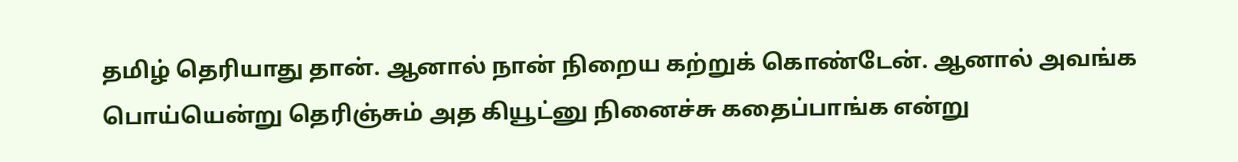தமிழ் தெரியாது தான். ஆனால் நான் நிறைய கற்றுக் கொண்டேன். ஆனால் அவங்க பொய்யென்று தெரிஞ்சும் அத கியூட்னு நினைச்சு கதைப்பாங்க என்று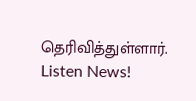தெரிவித்துள்ளார்.
Listen News!